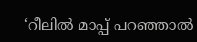‘റീലിൽ മാപ്പ് പറഞ്ഞാൽ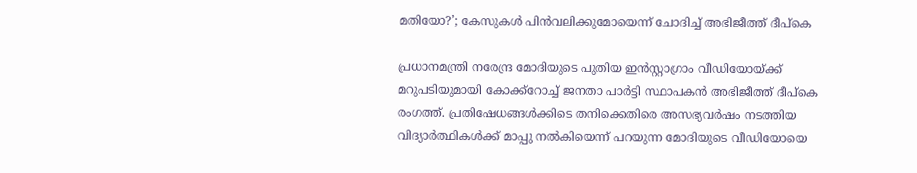മതിയോ?’; കേസുകൾ പിൻവലിക്കുമോയെന്ന് ചോദിച്ച് അഭിജീത്ത് ദീപ്കെ

പ്രധാനമന്ത്രി നരേന്ദ്ര മോദിയുടെ പുതിയ ഇൻസ്റ്റാഗ്രാം വീഡിയോയ്ക്ക് മറുപടിയുമായി കോക്ക്റോച്ച് ജനതാ പാർട്ടി സ്ഥാപകൻ അഭിജീത്ത് ദീപ്കെ രംഗത്ത്. പ്രതിഷേധങ്ങൾക്കിടെ തനിക്കെതിരെ അസഭ്യവർഷം നടത്തിയ വിദ്യാർത്ഥികൾക്ക് മാപ്പു നൽകിയെന്ന് പറയുന്ന മോദിയുടെ വീഡിയോയെ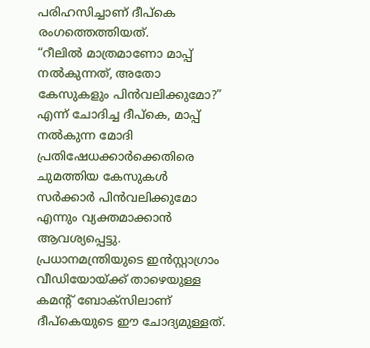പരിഹസിച്ചാണ് ദീപ്കെ രംഗത്തെത്തിയത്.
“റീലിൽ മാത്രമാണോ മാപ്പ് നൽകുന്നത്, അതോ കേസുകളും പിൻവലിക്കുമോ?” എന്ന് ചോദിച്ച ദീപ്കെ, മാപ്പ് നൽകുന്ന മോദി പ്രതിഷേധക്കാർക്കെതിരെ ചുമത്തിയ കേസുകൾ സർക്കാർ പിൻവലിക്കുമോ എന്നും വ്യക്തമാക്കാൻ ആവശ്യപ്പെട്ടു. പ്രധാനമന്ത്രിയുടെ ഇൻസ്റ്റാഗ്രാം വീഡിയോയ്ക്ക് താഴെയുള്ള കമന്റ് ബോക്സിലാണ് ദീപ്കെയുടെ ഈ ചോദ്യമുള്ളത്.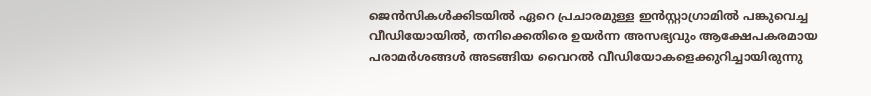ജെൻസികൾക്കിടയിൽ ഏറെ പ്രചാരമുള്ള ഇൻസ്റ്റാഗ്രാമിൽ പങ്കുവെച്ച വീഡിയോയിൽ, തനിക്കെതിരെ ഉയർന്ന അസഭ്യവും ആക്ഷേപകരമായ പരാമർശങ്ങൾ അടങ്ങിയ വൈറൽ വീഡിയോകളെക്കുറിച്ചായിരുന്നു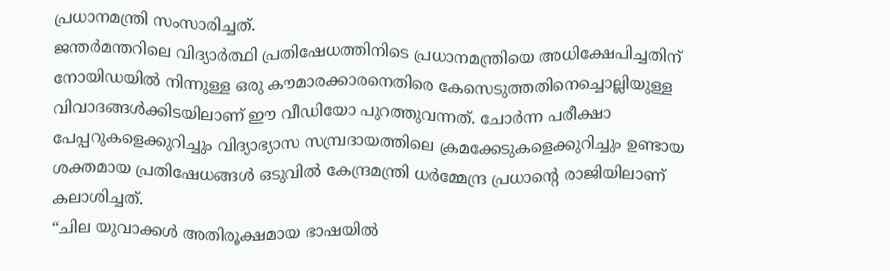പ്രധാനമന്ത്രി സംസാരിച്ചത്.
ജന്തർമന്തറിലെ വിദ്യാർത്ഥി പ്രതിഷേധത്തിനിടെ പ്രധാനമന്ത്രിയെ അധിക്ഷേപിച്ചതിന് നോയിഡയിൽ നിന്നുള്ള ഒരു കൗമാരക്കാരനെതിരെ കേസെടുത്തതിനെച്ചൊല്ലിയുള്ള വിവാദങ്ങൾക്കിടയിലാണ് ഈ വീഡിയോ പുറത്തുവന്നത്. ചോർന്ന പരീക്ഷാ പേപ്പറുകളെക്കുറിച്ചും വിദ്യാഭ്യാസ സമ്പ്രദായത്തിലെ ക്രമക്കേടുകളെക്കുറിച്ചും ഉണ്ടായ ശക്തമായ പ്രതിഷേധങ്ങൾ ഒടുവിൽ കേന്ദ്രമന്ത്രി ധർമ്മേന്ദ്ര പ്രധാൻ്റെ രാജിയിലാണ് കലാശിച്ചത്.
“ചില യുവാക്കൾ അതിരൂക്ഷമായ ഭാഷയിൽ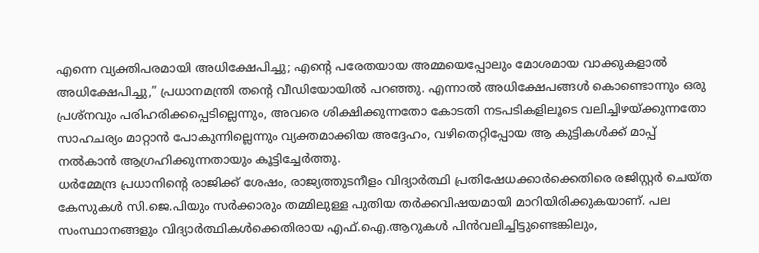എന്നെ വ്യക്തിപരമായി അധിക്ഷേപിച്ചു; എന്റെ പരേതയായ അമ്മയെപ്പോലും മോശമായ വാക്കുകളാൽ അധിക്ഷേപിച്ചു,” പ്രധാനമന്ത്രി തന്റെ വീഡിയോയിൽ പറഞ്ഞു. എന്നാൽ അധിക്ഷേപങ്ങൾ കൊണ്ടൊന്നും ഒരു പ്രശ്നവും പരിഹരിക്കപ്പെടില്ലെന്നും, അവരെ ശിക്ഷിക്കുന്നതോ കോടതി നടപടികളിലൂടെ വലിച്ചിഴയ്ക്കുന്നതോ സാഹചര്യം മാറ്റാൻ പോകുന്നില്ലെന്നും വ്യക്തമാക്കിയ അദ്ദേഹം, വഴിതെറ്റിപ്പോയ ആ കുട്ടികൾക്ക് മാപ്പ് നൽകാൻ ആഗ്രഹിക്കുന്നതായും കൂട്ടിച്ചേർത്തു.
ധർമ്മേന്ദ്ര പ്രധാനിന്റെ രാജിക്ക് ശേഷം, രാജ്യത്തുടനീളം വിദ്യാർത്ഥി പ്രതിഷേധക്കാർക്കെതിരെ രജിസ്റ്റർ ചെയ്ത കേസുകൾ സി.ജെ.പിയും സർക്കാരും തമ്മിലുള്ള പുതിയ തർക്കവിഷയമായി മാറിയിരിക്കുകയാണ്. പല സംസ്ഥാനങ്ങളും വിദ്യാർത്ഥികൾക്കെതിരായ എഫ്.ഐ.ആറുകൾ പിൻവലിച്ചിട്ടുണ്ടെങ്കിലും,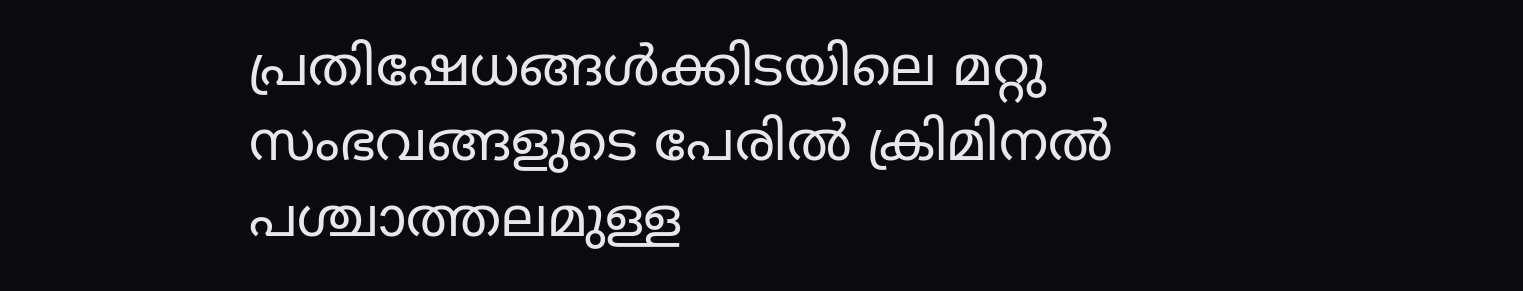പ്രതിഷേധങ്ങൾക്കിടയിലെ മറ്റു സംഭവങ്ങളുടെ പേരിൽ ക്രിമിനൽ പശ്ചാത്തലമുള്ള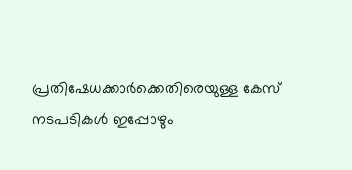പ്രതിഷേധക്കാർക്കെതിരെയുള്ള കേസ് നടപടികൾ ഇപ്പോഴും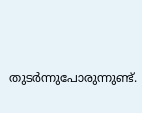തുടർന്നുപോരുന്നുണ്ട്.